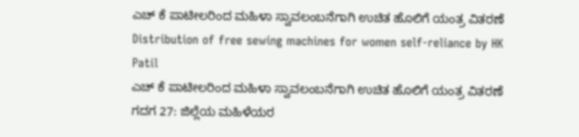ಎಚ್ ಕೆ ಪಾಟೀಲರಿಂದ ಮಹಿಳಾ ಸ್ವಾವಲಂಬನೆಗಾಗಿ ಉಚಿತ ಹೊಲಿಗೆ ಯಂತ್ರ ವಿತರಣೆ
Distribution of free sewing machines for women self-reliance by HK Patil
ಎಚ್ ಕೆ ಪಾಟೀಲರಿಂದ ಮಹಿಳಾ ಸ್ವಾವಲಂಬನೆಗಾಗಿ ಉಚಿತ ಹೊಲಿಗೆ ಯಂತ್ರ ವಿತರಣೆ
ಗದಗ 27: ಜಿಲ್ಲೆಯ ಮಹಿಳೆಯರ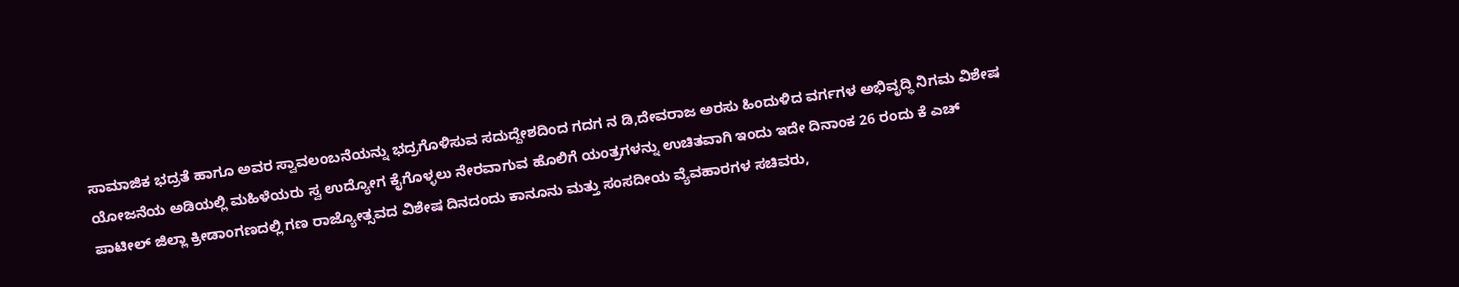ಸಾಮಾಜಿಕ ಭದ್ರತೆ ಹಾಗೂ ಅವರ ಸ್ವಾವಲಂಬನೆಯನ್ನು ಭದ್ರಗೊಳಿಸುವ ಸದುದ್ದೇಶದಿಂದ ಗದಗ ನ ಡಿ,ದೇವರಾಜ ಅರಸು ಹಿಂದುಳಿದ ವರ್ಗಗಳ ಅಭಿವೃದ್ಧಿ ನಿಗಮ ವಿಶೇಷ ಯೋಜನೆಯ ಅಡಿಯಲ್ಲಿ ಮಹಿಳೆಯರು ಸ್ವ ಉದ್ಯೋಗ ಕೈಗೊಳ್ಳಲು ನೇರವಾಗುವ ಹೊಲಿಗೆ ಯಂತ್ರಗಳನ್ನು ಉಚಿತವಾಗಿ ಇಂದು ಇದೇ ದಿನಾಂಕ 26 ರಂದು ಕೆ ಎಚ್ ಪಾಟೀಲ್ ಜಿಲ್ಲಾ ಕ್ರೀಡಾಂಗಣದಲ್ಲಿ ಗಣ ರಾಜ್ಯೋತ್ಸವದ ವಿಶೇಷ ದಿನದಂದು ಕಾನೂನು ಮತ್ತು ಸಂಸದೀಯ ವ್ಯೆವಹಾರಗಳ ಸಚಿವರು,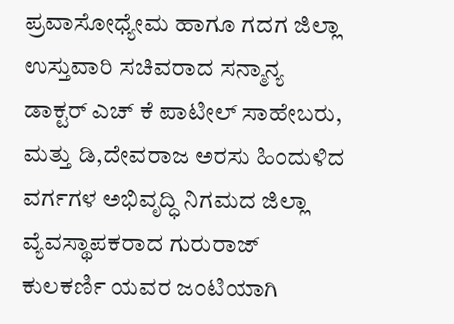ಪ್ರವಾಸೋಧ್ಯೇಮ ಹಾಗೂ ಗದಗ ಜಿಲ್ಲಾ ಉಸ್ತುವಾರಿ ಸಚಿವರಾದ ಸನ್ಮಾನ್ಯ ಡಾಕ್ಟರ್ ಎಚ್ ಕೆ ಪಾಟೀಲ್ ಸಾಹೇಬರು, ಮತ್ತು ಡಿ,ದೇವರಾಜ ಅರಸು ಹಿಂದುಳಿದ ವರ್ಗಗಳ ಅಭಿವೃದ್ಧಿ ನಿಗಮದ ಜಿಲ್ಲಾ ವ್ಯೆವಸ್ಥಾಪಕರಾದ ಗುರುರಾಜ್ ಕುಲಕರ್ಣಿ ಯವರ ಜಂಟಿಯಾಗಿ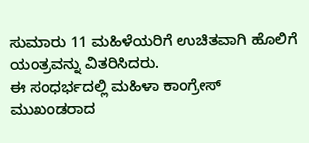ಸುಮಾರು 11 ಮಹಿಳೆಯರಿಗೆ ಉಚಿತವಾಗಿ ಹೊಲಿಗೆ ಯಂತ್ರವನ್ನು ವಿತರಿಸಿದರು.
ಈ ಸಂಧರ್ಭದಲ್ಲಿ ಮಹಿಳಾ ಕಾಂಗ್ರೇಸ್ ಮುಖಂಡರಾದ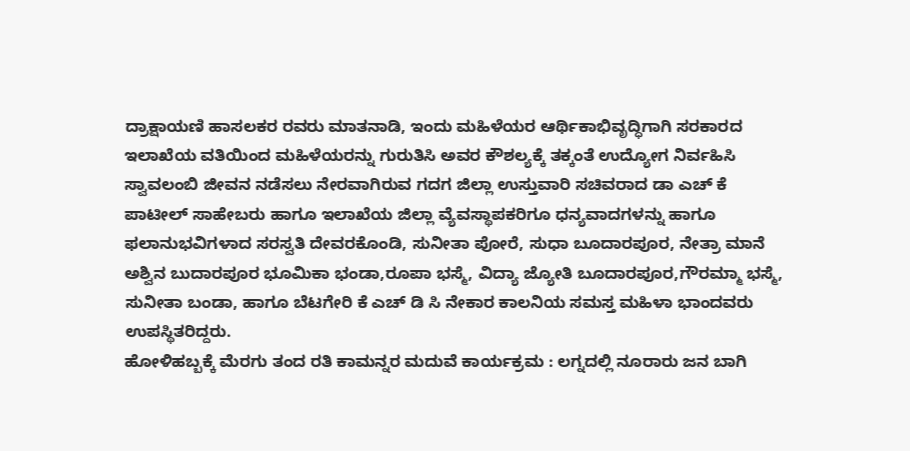ದ್ರಾಕ್ಷಾಯಣಿ ಹಾಸಲಕರ ರವರು ಮಾತನಾಡಿ, ಇಂದು ಮಹಿಳೆಯರ ಆರ್ಥಿಕಾಭಿವೃದ್ಧಿಗಾಗಿ ಸರಕಾರದ ಇಲಾಖೆಯ ವತಿಯಿಂದ ಮಹಿಳೆಯರನ್ನು ಗುರುತಿಸಿ ಅವರ ಕೌಶಲ್ಯಕ್ಕೆ ತಕ್ಕಂತೆ ಉದ್ಯೋಗ ನಿರ್ವಹಿಸಿ ಸ್ವಾವಲಂಬಿ ಜೀವನ ನಡೆಸಲು ನೇರವಾಗಿರುವ ಗದಗ ಜಿಲ್ಲಾ ಉಸ್ತುವಾರಿ ಸಚಿವರಾದ ಡಾ ಎಚ್ ಕೆ ಪಾಟೀಲ್ ಸಾಹೇಬರು ಹಾಗೂ ಇಲಾಖೆಯ ಜಿಲ್ಲಾ ವ್ಯೆವಸ್ಥಾಪಕರಿಗೂ ಧನ್ಯವಾದಗಳನ್ನು ಹಾಗೂ ಫಲಾನುಭವಿಗಳಾದ ಸರಸ್ವತಿ ದೇವರಕೊಂಡಿ, ಸುನೀತಾ ಪೋರೆ, ಸುಧಾ ಬೂದಾರಪೂರ, ನೇತ್ರಾ ಮಾನೆ ಅಶ್ವಿನ ಬುದಾರಪೂರ ಭೂಮಿಕಾ ಭಂಡಾ,ರೂಪಾ ಭಸ್ಮೆ, ವಿದ್ಯಾ ಜ್ಯೋತಿ ಬೂದಾರಪೂರ,ಗೌರಮ್ಮಾ ಭಸ್ಮೆ, ಸುನೀತಾ ಬಂಡಾ, ಹಾಗೂ ಬೆಟಗೇರಿ ಕೆ ಎಚ್ ಡಿ ಸಿ ನೇಕಾರ ಕಾಲನಿಯ ಸಮಸ್ತ ಮಹಿಳಾ ಭಾಂದವರು ಉಪಸ್ಥಿತರಿದ್ದರು.
ಹೋಳಿಹಬ್ಬಕ್ಕೆ ಮೆರಗು ತಂದ ರತಿ ಕಾಮನ್ನರ ಮದುವೆ ಕಾರ್ಯಕ್ರಮ : ಲಗ್ನದಲ್ಲಿ ನೂರಾರು ಜನ ಬಾಗಿ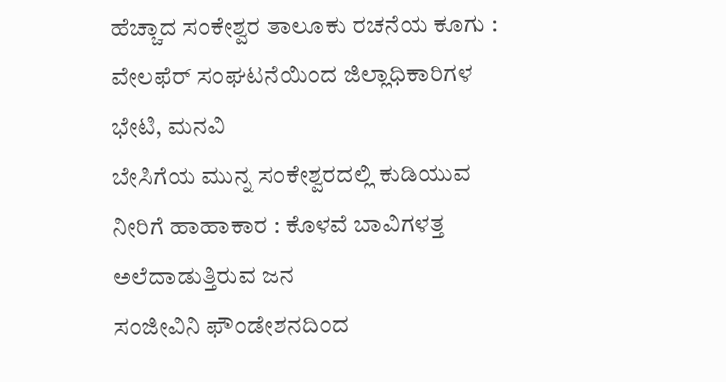ಹೆಚ್ಚಾದ ಸಂಕೇಶ್ವರ ತಾಲೂಕು ರಚನೆಯ ಕೂಗು : ವೇಲಫೆರ್ ಸಂಘಟನೆಯಿಂದ ಜಿಲ್ಲಾಧಿಕಾರಿಗಳ ಭೇಟಿ, ಮನವಿ
ಬೇಸಿಗೆಯ ಮುನ್ನ ಸಂಕೇಶ್ವರದಲ್ಲಿ ಕುಡಿಯುವ ನೀರಿಗೆ ಹಾಹಾಕಾರ : ಕೊಳವೆ ಬಾವಿಗಳತ್ತ ಅಲೆದಾಡುತ್ತಿರುವ ಜನ
ಸಂಜೀವಿನಿ ಫೌಂಡೇಶನದಿಂದ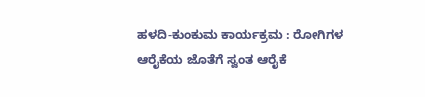ಹಳದಿ-ಕುಂಕುಮ ಕಾರ್ಯಕ್ರಮ : ರೋಗಿಗಳ ಆರೈಕೆಯ ಜೊತೆಗೆ ಸ್ವಂತ ಆರೈಕೆ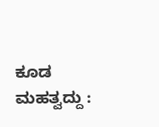ಕೂಡ ಮಹತ್ವದ್ದು :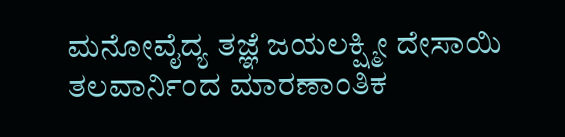ಮನೋವೈದ್ಯ ತಜ್ಞೆ ಜಯಲಕ್ಷ್ಮೀ ದೇಸಾಯಿ
ತಲವಾರ್ನಿಂದ ಮಾರಣಾಂತಿಕ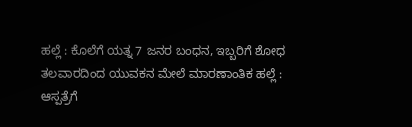ಹಲ್ಲೆ : ಕೊಲೆಗೆ ಯತ್ನ 7 ಜನರ ಬಂಧನ, ಇಬ್ಬರಿಗೆ ಶೋಧ
ತಲವಾರದಿಂದ ಯುವಕನ ಮೇಲೆ ಮಾರಣಾಂತಿಕ ಹಲ್ಲೆ : ಆಸ್ಪತ್ರೆಗೆ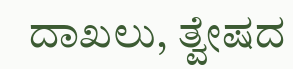ದಾಖಲು, ತ್ವೇಷದ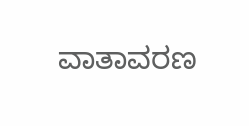ವಾತಾವರಣ